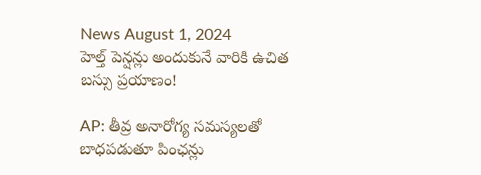News August 1, 2024
హెల్త్ పెన్షన్లు అందుకునే వారికి ఉచిత బస్సు ప్రయాణం!

AP: తీవ్ర అనారోగ్య సమస్యలతో బాధపడుతూ పింఛన్లు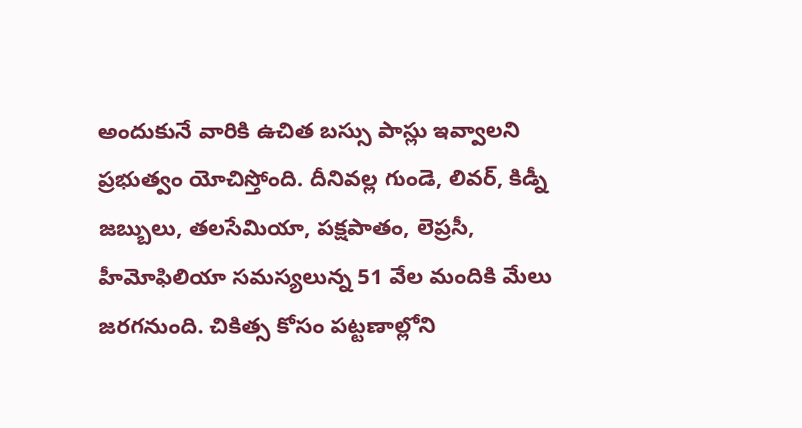అందుకునే వారికి ఉచిత బస్సు పాస్లు ఇవ్వాలని ప్రభుత్వం యోచిస్తోంది. దీనివల్ల గుండె, లివర్, కిడ్నీ జబ్బులు, తలసేమియా, పక్షపాతం, లెప్రసీ, హీమోఫిలియా సమస్యలున్న 51 వేల మందికి మేలు జరగనుంది. చికిత్స కోసం పట్టణాల్లోని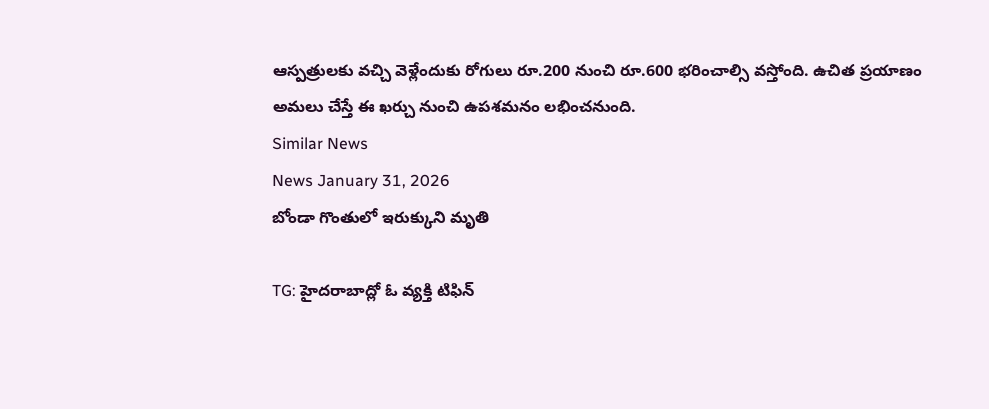ఆస్పత్రులకు వచ్చి వెళ్లేందుకు రోగులు రూ.200 నుంచి రూ.600 భరించాల్సి వస్తోంది. ఉచిత ప్రయాణం అమలు చేస్తే ఈ ఖర్చు నుంచి ఉపశమనం లభించనుంది.
Similar News
News January 31, 2026
బోండా గొంతులో ఇరుక్కుని మృతి

TG: హైదరాబాద్లో ఓ వ్యక్తి టిఫిన్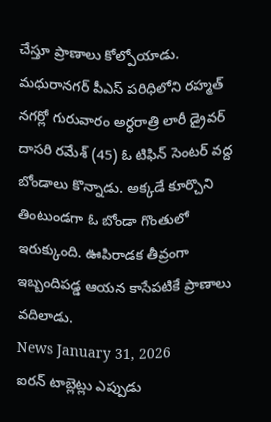చేస్తూ ప్రాణాలు కోల్పోయాడు. మధురానగర్ పీఎస్ పరిధిలోని రహ్మత్ నగర్లో గురువారం అర్ధరాత్రి లారీ డ్రైవర్ దాసరి రమేశ్ (45) ఓ టిఫిన్ సెంటర్ వద్ద బోండాలు కొన్నాడు. అక్కడే కూర్చొని తింటుండగా ఓ బోండా గొంతులో ఇరుక్కుంది. ఊపిరాడక తీవ్రంగా ఇబ్బందిపడ్డ ఆయన కాసేపటికే ప్రాణాలు వదిలాడు.
News January 31, 2026
ఐరన్ టాబ్లెట్లు ఎప్పుడు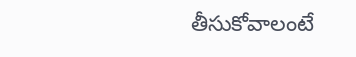తీసుకోవాలంటే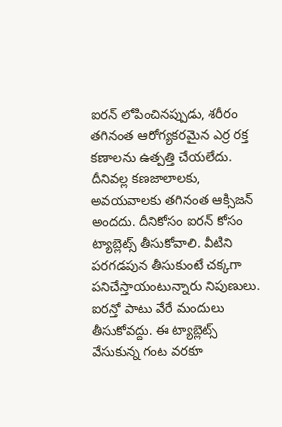ఐరన్ లోపించినప్పుడు, శరీరం తగినంత ఆరోగ్యకరమైన ఎర్ర రక్త కణాలను ఉత్పత్తి చేయలేదు. దీనివల్ల కణజాలాలకు, అవయవాలకు తగినంత ఆక్సిజన్ అందదు. దీనికోసం ఐరన్ కోసం ట్యాబ్లెట్స్ తీసుకోవాలి. వీటిని పరగడపున తీసుకుంటే చక్కగా పనిచేస్తాయంటున్నారు నిపుణులు. ఐరన్తో పాటు వేరే మందులు తీసుకోవద్దు. ఈ ట్యాబ్లెట్స్ వేసుకున్న గంట వరకూ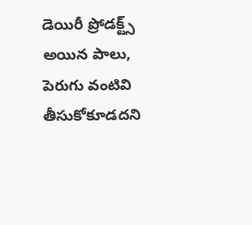డెయిరీ ప్రోడక్ట్స్ అయిన పాలు, పెరుగు వంటివి తీసుకోకూడదని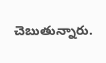చెబుతున్నారు.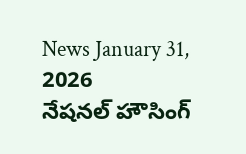News January 31, 2026
నేషనల్ హౌసింగ్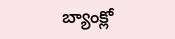బ్యాంక్లో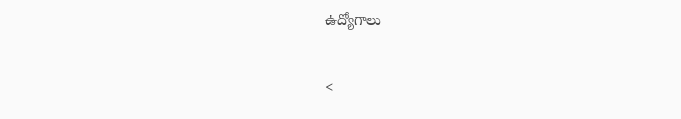ఉద్యోగాలు

<